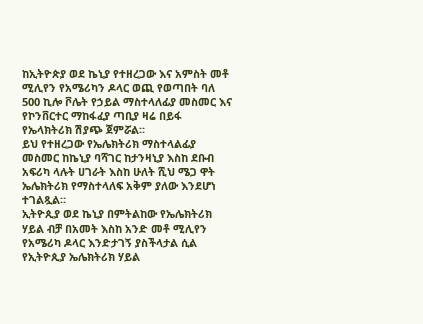ከኢትዮጵያ ወደ ኬኒያ የተዘረጋው እና አምስት መቶ ሚሊየን የአሜሪካን ዶላር ወጪ የወጣበት ባለ 500 ኪሎ ቮሌት የኃይል ማስተላለፊያ መስመር እና የኮንቨርተር ማከፋፈያ ጣቢያ ዛሬ በይፋ የኤላክትሪክ ሽያጭ ጀምሯል።
ይህ የተዘረጋው የኤሌክትሪክ ማስተላልፊያ መስመር ከኬኒያ ባሻገር ከታንዛኒያ እስከ ደቡብ አፍሪካ ላሉት ሀገራት እስከ ሁለት ሺህ ሜጋ ዋት ኤሌክትሪክ የማስተላለፍ አቅም ያለው እንደሆነ ተገልጿል።
ኢትዮጲያ ወደ ኬኒያ በምትልከው የኤሌክትሪክ ሃይል ብቻ በአመት እስከ አንድ መቶ ሚሊየን የአሜሪካ ዶላር እንድታገኝ ያስችላታል ሲል የኢትዮጲያ ኤሌክትሪክ ሃይል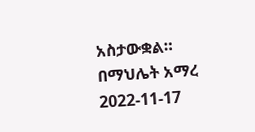አስታውቋል።
በማህሌት አማረ
2022-11-17